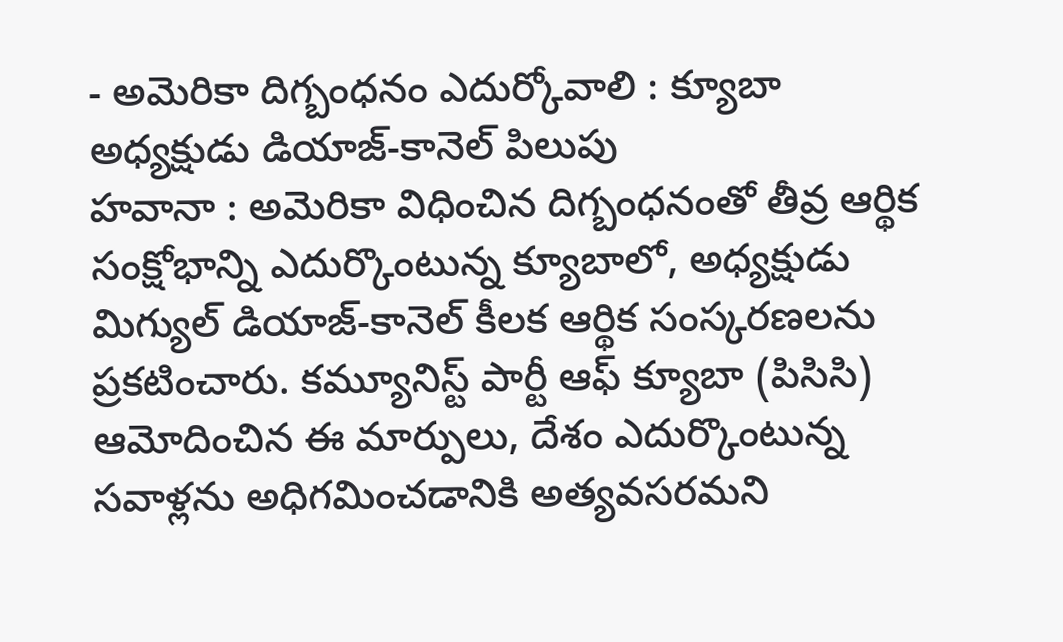- అమెరికా దిగ్బంధనం ఎదుర్కోవాలి : క్యూబా అధ్యక్షుడు డియాజ్-కానెల్ పిలుపు
హవానా : అమెరికా విధించిన దిగ్బంధనంతో తీవ్ర ఆర్థిక సంక్షోభాన్ని ఎదుర్కొంటున్న క్యూబాలో, అధ్యక్షుడు మిగ్యుల్ డియాజ్-కానెల్ కీలక ఆర్థిక సంస్కరణలను ప్రకటించారు. కమ్యూనిస్ట్ పార్టీ ఆఫ్ క్యూబా (పిసిసి) ఆమోదించిన ఈ మార్పులు, దేశం ఎదుర్కొంటున్న సవాళ్లను అధిగమించడానికి అత్యవసరమని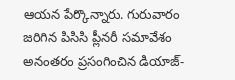ఆయన పేర్కొన్నారు. గురువారం జరిగిన పిసిసి ప్లీనరీ సమావేశం అనంతరం ప్రసంగించిన డియాజ్-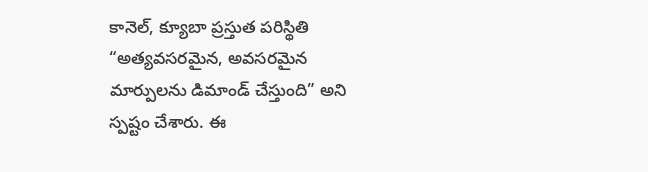కానెల్, క్యూబా ప్రస్తుత పరిస్థితి “అత్యవసరమైన, అవసరమైన మార్పులను డిమాండ్ చేస్తుంది” అని స్పష్టం చేశారు. ఈ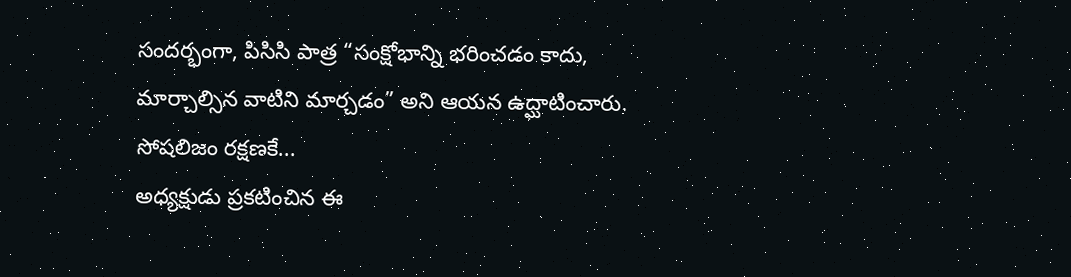సందర్భంగా, పిసిసి పాత్ర “సంక్షోభాన్ని భరించడం కాదు, మార్చాల్సిన వాటిని మార్చడం” అని ఆయన ఉద్ఘాటించారు.
సోషలిజం రక్షణకే...
అధ్యక్షుడు ప్రకటించిన ఈ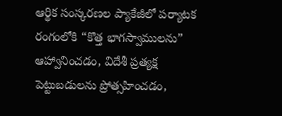ఆర్థిక సంస్కరణల ప్యాకేజీలో పర్యాటక రంగంలోకి “కొత్త భాగస్వాములను” ఆహ్వానించడం, విదేశీ ప్రత్యక్ష పెట్టుబడులను ప్రోత్సహించడం,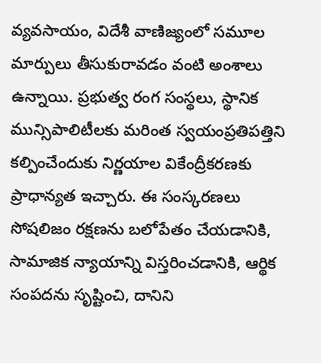వ్యవసాయం, విదేశీ వాణిజ్యంలో సమూల మార్పులు తీసుకురావడం వంటి అంశాలు ఉన్నాయి. ప్రభుత్వ రంగ సంస్థలు, స్థానిక మున్సిపాలిటీలకు మరింత స్వయంప్రతిపత్తిని కల్పించేందుకు నిర్ణయాల వికేంద్రీకరణకు ప్రాధాన్యత ఇచ్చారు. ఈ సంస్కరణలు సోషలిజం రక్షణను బలోపేతం చేయడానికి, సామాజిక న్యాయాన్ని విస్తరించడానికి, ఆర్థిక సంపదను సృష్టించి, దానిని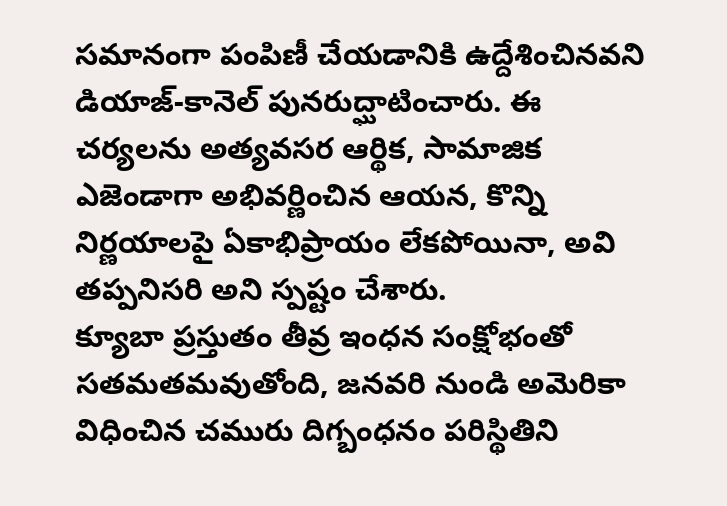సమానంగా పంపిణీ చేయడానికి ఉద్దేశించినవని డియాజ్-కానెల్ పునరుద్ఘాటించారు. ఈ చర్యలను అత్యవసర ఆర్థిక, సామాజిక ఎజెండాగా అభివర్ణించిన ఆయన, కొన్ని నిర్ణయాలపై ఏకాభిప్రాయం లేకపోయినా, అవి తప్పనిసరి అని స్పష్టం చేశారు.
క్యూబా ప్రస్తుతం తీవ్ర ఇంధన సంక్షోభంతో సతమతమవుతోంది, జనవరి నుండి అమెరికా విధించిన చమురు దిగ్బంధనం పరిస్థితిని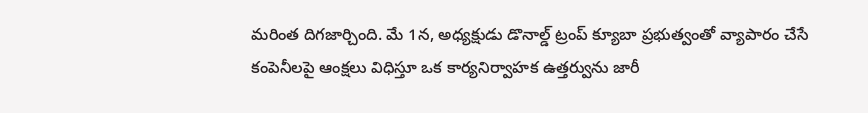మరింత దిగజార్చింది. మే 1న, అధ్యక్షుడు డొనాల్డ్ ట్రంప్ క్యూబా ప్రభుత్వంతో వ్యాపారం చేసే కంపెనీలపై ఆంక్షలు విధిస్తూ ఒక కార్యనిర్వాహక ఉత్తర్వును జారీ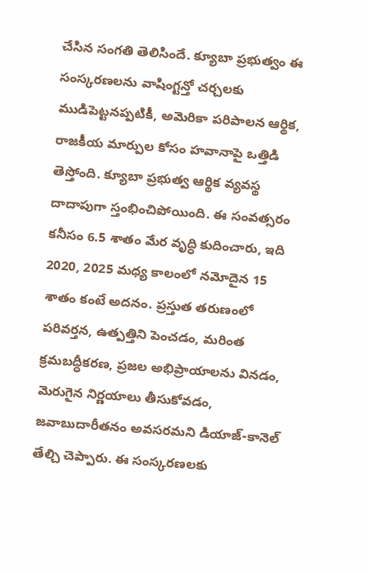చేసిన సంగతి తెలిసిందే. క్యూబా ప్రభుత్వం ఈ సంస్కరణలను వాషింగ్టన్తో చర్చలకు ముడిపెట్టనప్పటికీ, అమెరికా పరిపాలన ఆర్థిక, రాజకీయ మార్పుల కోసం హవానాపై ఒత్తిడి తెస్తోంది. క్యూబా ప్రభుత్వ ఆర్థిక వ్యవస్థ దాదాపుగా స్తంభించిపోయింది. ఈ సంవత్సరం కనీసం 6.5 శాతం మేర వృద్ధి కుదించారు, ఇది 2020, 2025 మధ్య కాలంలో నమోదైన 15 శాతం కంటే అదనం. ప్రస్తుత తరుణంలో పరివర్తన, ఉత్పత్తిని పెంచడం, మరింత క్రమబద్ధీకరణ, ప్రజల అభిప్రాయాలను వినడం, మెరుగైన నిర్ణయాలు తీసుకోవడం, జవాబుదారీతనం అవసరమని డియాజ్-కానెల్ తేల్చి చెప్పారు. ఈ సంస్కరణలకు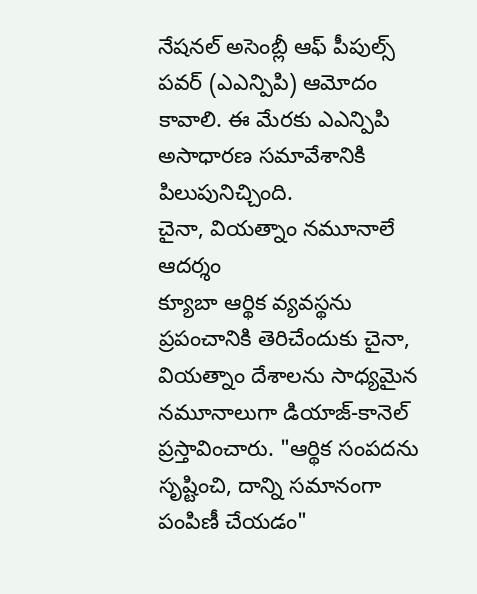నేషనల్ అసెంబ్లీ ఆఫ్ పీపుల్స్ పవర్ (ఎఎన్పిపి) ఆమోదం కావాలి. ఈ మేరకు ఎఎన్పిపి అసాధారణ సమావేశానికి పిలుపునిచ్చింది.
చైనా, వియత్నాం నమూనాలే ఆదర్శం
క్యూబా ఆర్థిక వ్యవస్థను ప్రపంచానికి తెరిచేందుకు చైనా, వియత్నాం దేశాలను సాధ్యమైన నమూనాలుగా డియాజ్-కానెల్ ప్రస్తావించారు. "ఆర్థిక సంపదను సృష్టించి, దాన్ని సమానంగా పంపిణీ చేయడం"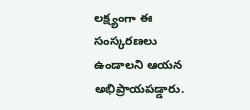లక్ష్యంగా ఈ సంస్కరణలు ఉండాలని ఆయన అభిప్రాయపడ్డారు.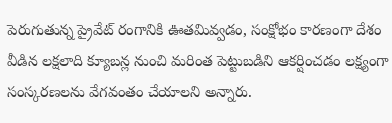పెరుగుతున్న ప్రైవేట్ రంగానికి ఊతమివ్వడం, సంక్షోభం కారణంగా దేశం వీడిన లక్షలాది క్యూబన్ల నుంచి మరింత పెట్టుబడిని ఆకర్షించడం లక్ష్యంగా సంస్కరణలను వేగవంతం చేయాలని అన్నారు.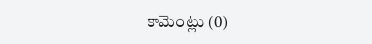కామెంట్లు (0)